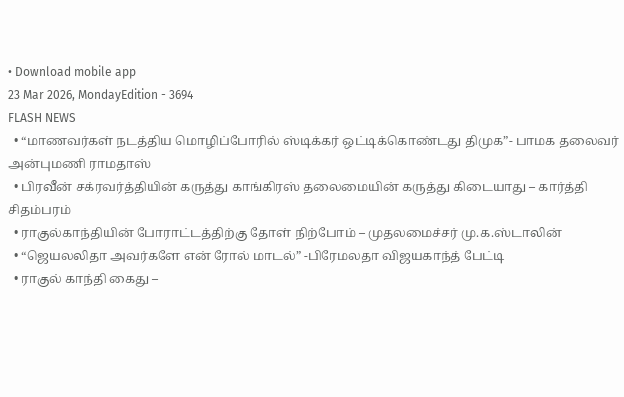• Download mobile app
23 Mar 2026, MondayEdition - 3694
FLASH NEWS
  • “மாணவர்கள் நடத்திய மொழிப்போரில் ஸ்டிக்கர் ஒட்டிக்கொண்டது திமுக”- பாமக தலைவர் அன்புமணி ராமதாஸ்
  • பிரவீன் சக்ரவர்த்தியின் கருத்து காங்கிரஸ் தலைமையின் கருத்து கிடையாது – கார்த்தி சிதம்பரம்
  • ராகுல்காந்தியின் போராட்டத்திற்கு தோள் நிற்போம் – முதலமைச்சர் மு.க.ஸ்டாலின்
  • “ஜெயலலிதா அவர்களே என் ரோல் மாடல்” -பிரேமலதா விஜயகாந்த் பேட்டி
  • ராகுல் காந்தி கைது –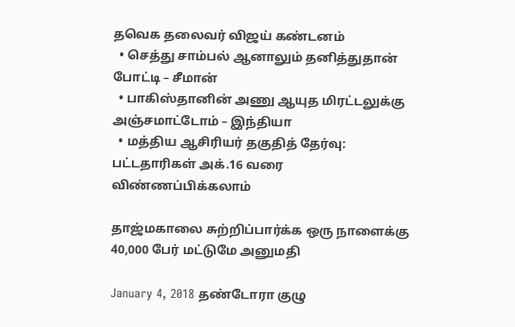தவெக தலைவர் விஜய் கண்டனம்
  • செத்து சாம்பல் ஆனாலும் தனித்துதான் போட்டி – சீமான்
  • பாகிஸ்தானின் அணு ஆயுத மிரட்டலுக்கு அஞ்சமாட்டோம் – இந்தியா
  • மத்திய ஆசிரியர் தகுதித் தேர்வு: பட்டதாரிகள் அக்.16 வரை விண்ணப்பிக்கலாம்

தாஜ்மகாலை சுற்றிப்பார்க்க ஒரு நாளைக்கு 40,000 பேர் மட்டுமே அனுமதி

January 4, 2018 தண்டோரா குழு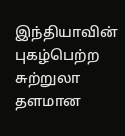இந்தியாவின் புகழ்பெற்ற சுற்றுலா தளமான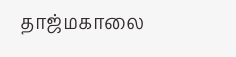தாஜ்மகாலை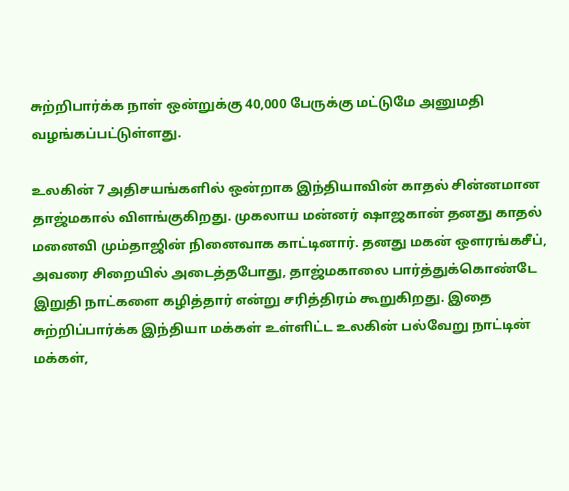சுற்றிபார்க்க நாள் ஒன்றுக்கு 40,000 பேருக்கு மட்டுமே அனுமதி வழங்கப்பட்டுள்ளது.

உலகின் 7 அதிசயங்களில் ஒன்றாக இந்தியாவின் காதல் சின்னமான தாஜ்மகால் விளங்குகிறது. முகலாய மன்னர் ஷாஜகான் தனது காதல் மனைவி மும்தாஜின் நினைவாக காட்டினார். தனது மகன் ஒளரங்கசீப், அவரை சிறையில் அடைத்தபோது, தாஜ்மகாலை பார்த்துக்கொண்டே இறுதி நாட்களை கழித்தார் என்று சரித்திரம் கூறுகிறது. இதை சுற்றிப்பார்க்க இந்தியா மக்கள் உள்ளிட்ட உலகின் பல்வேறு நாட்டின் மக்கள்,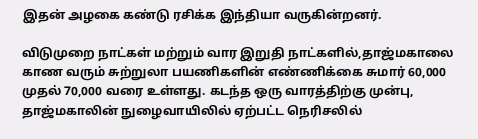இதன் அழகை கண்டு ரசிக்க இந்தியா வருகின்றனர்.

விடுமுறை நாட்கள் மற்றும் வார இறுதி நாட்களில்,தாஜ்மகாலை காண வரும் சுற்றுலா பயணிகளின் எண்ணிக்கை சுமார் 60,000 முதல் 70,000 வரை உள்ளது. கடந்த ஒரு வாரத்திற்கு முன்பு, தாஜ்மகாலின் நுழைவாயிலில் ஏற்பட்ட நெரிசலில்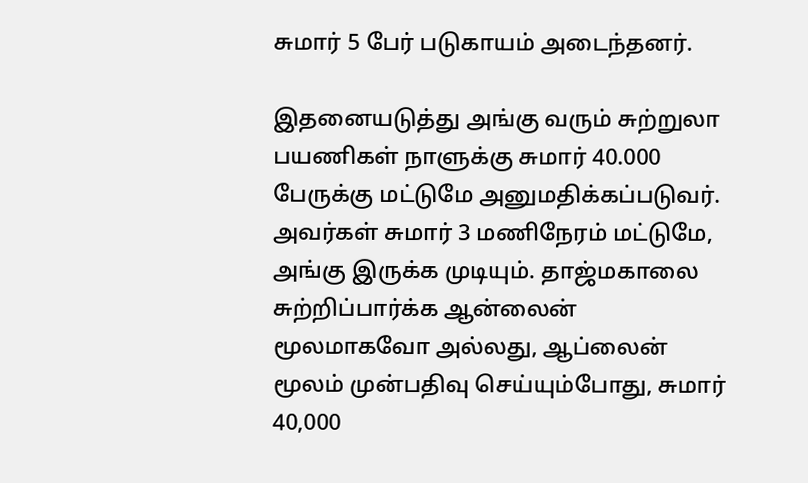சுமார் 5 பேர் படுகாயம் அடைந்தனர்.

இதனையடுத்து அங்கு வரும் சுற்றுலா பயணிகள் நாளுக்கு சுமார் 40.000 பேருக்கு மட்டுமே அனுமதிக்கப்படுவர். அவர்கள் சுமார் 3 மணிநேரம் மட்டுமே, அங்கு இருக்க முடியும். தாஜ்மகாலை சுற்றிப்பார்க்க ஆன்லைன் மூலமாகவோ அல்லது, ஆப்லைன் மூலம் முன்பதிவு செய்யும்போது, சுமார் 40,000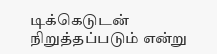டிக்கெடுடன் நிறுத்தப்படும் என்று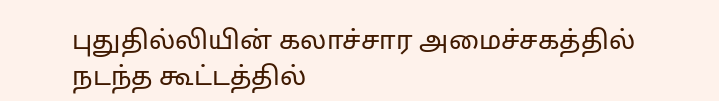புதுதில்லியின் கலாச்சார அமைச்சகத்தில் நடந்த கூட்டத்தில்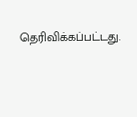தெரிவிக்கப்பட்டது.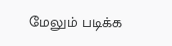மேலும் படிக்க